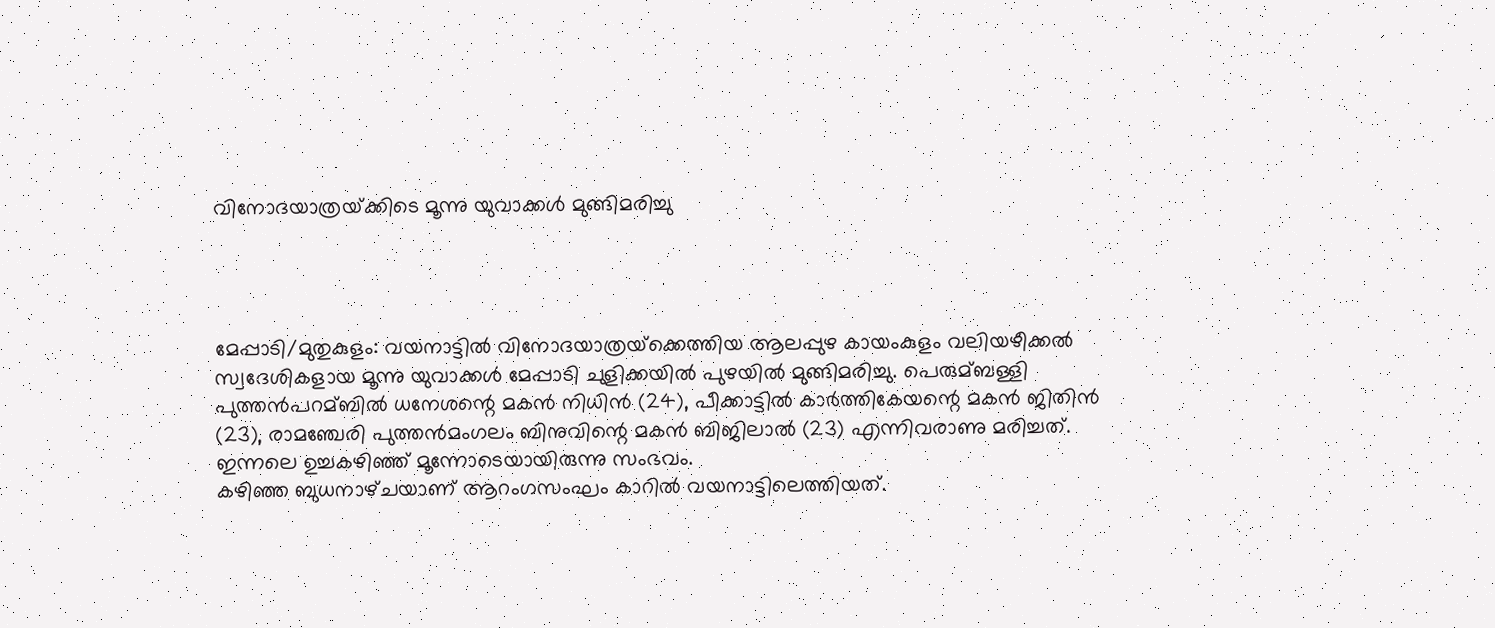വിനോദയാത്രയ്‌ക്കിടെ മൂന്നു യുവാക്കള്‍ മുങ്ങിമരിച്ചു




മേപ്പാടി/മുതുകുളം: വയനാട്ടില്‍ വിനോദയാത്രയ്‌ക്കെത്തിയ ആലപ്പുഴ കായംകുളം വലിയഴീക്കല്‍ സ്വദേശികളായ മൂന്നു യുവാക്കള്‍ മേപ്പാടി ചുളിക്കയില്‍ പുഴയില്‍ മുങ്ങിമരിച്ചു. പെരുമ്ബള്ളി പുത്തന്‍പറമ്ബില്‍ ധനേശന്റെ മകന്‍ നിധിന്‍ (24), പീക്കാട്ടില്‍ കാര്‍ത്തികേയന്റെ മകന്‍ ജിതിന്‍ (23), രാമഞ്ചേരി പുത്തന്‍മംഗലം ബിനുവിന്റെ മകന്‍ ബിജിലാല്‍ (23) എന്നിവരാണു മരിച്ചത്‌. ഇന്നലെ ഉച്ചകഴിഞ്ഞ്‌ മൂന്നോടെയായിരുന്നു സംഭവം.
കഴിഞ്ഞ ബുധനാഴ്‌ചയാണ്‌ ആറംഗസംഘം കാറില്‍ വയനാട്ടിലെത്തിയത്‌.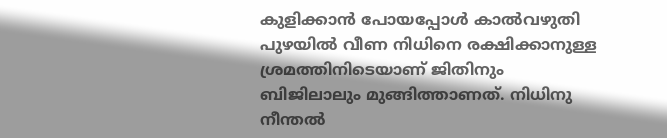കുളിക്കാന്‍ പോയപ്പോള്‍ കാല്‍വഴുതി പുഴയില്‍ വീണ നിധിനെ രക്ഷിക്കാനുള്ള ശ്രമത്തിനിടെയാണ്‌ ജിതിനും ബിജിലാലും മുങ്ങിത്താണത്‌. നിധിനു നീന്തല്‍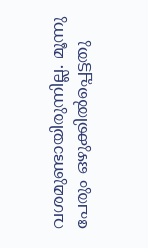വശമുണ്ടായിരുന്നില്ല. മൂന്നു പേരും ഒഴുക്കില്‍പ്പെട്ടതു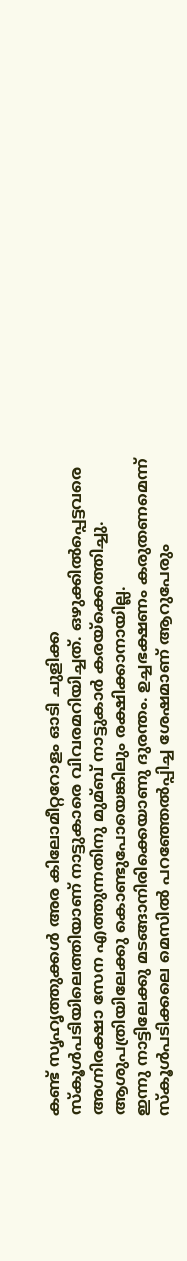കണ്ട്‌ സൃഹൃത്തുക്കള്‍ അര കിലോമീറ്ററോളം ഓടി ചുളിക്ക സ്‌കൂള്‍പടിയിലെത്തിയാണ്‌ നാട്ടുകാരെ വിവരമറിയിച്ചത്‌. ഒഴുക്കില്‍പ്പെട്ടവരെ അഗ്നിരക്ഷാ സേന എത്തുന്നതിനു മുമ്ബ്‌ നാട്ടുകാര്‍ കരയ്‌ക്കെത്തിച്ചു. ആശുപത്രിയിലേക്കു കൊണ്ടുപോയെങ്കിലും രക്ഷിക്കാനായില്ല.
ഇന്നു നാട്ടിലേക്കു മടങ്ങാനിരിക്കെയാണു ദുരന്തം. ഉച്ചഭക്ഷണം കരുതണമെന്ന്‌ സ്‌കൂള്‍പടിക്കലെ മെസില്‍ പറഞ്ഞേല്‍പ്പിച്ച ശേഷമാണ്‌ ആറുപേരും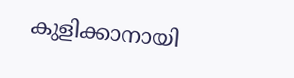കുളിക്കാനായി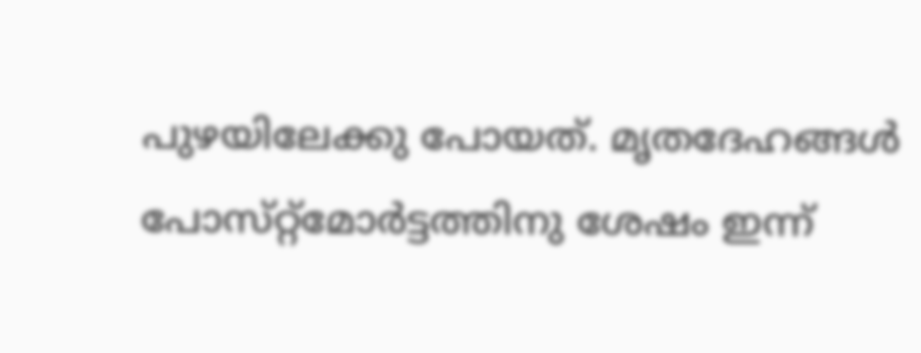പുഴയിലേക്കു പോയത്‌. മൃതദേഹങ്ങള്‍ പോസ്‌റ്റ്‌മോര്‍ട്ടത്തിനു ശേഷം ഇന്ന്‌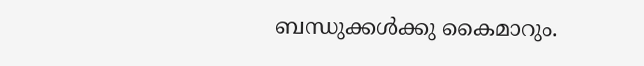ബന്ധുക്കള്‍ക്കു കൈമാറും.